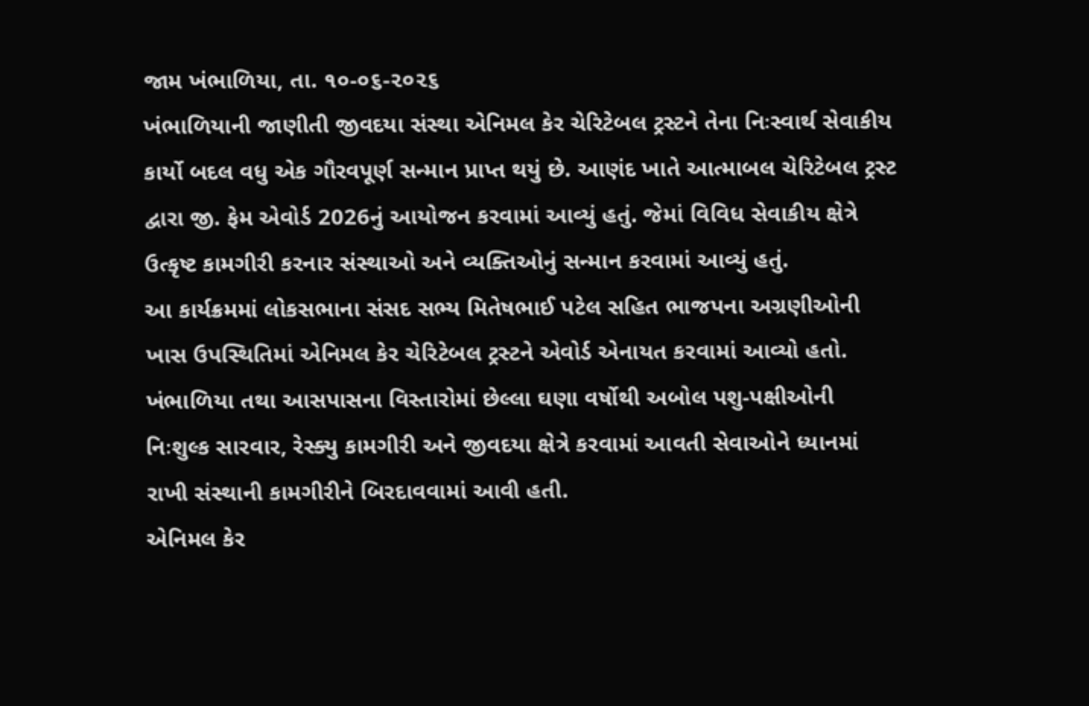જામ ખંભાળિયા, તા. ૧૦-૦૬-૨૦૨૬
ખંભાળિયાની જાણીતી જીવદયા સંસ્થા એનિમલ કેર ચેરિટેબલ ટ્રસ્ટને તેના નિઃસ્વાર્થ સેવાકીય કાર્યો બદલ વધુ એક ગૌરવપૂર્ણ સન્માન પ્રાપ્ત થયું છે. આણંદ ખાતે આત્માબલ ચેરિટેબલ ટ્રસ્ટ દ્વારા જી. ફેમ એવોર્ડ 2026નું આયોજન કરવામાં આવ્યું હતું. જેમાં વિવિધ સેવાકીય ક્ષેત્રે ઉત્કૃષ્ટ કામગીરી કરનાર સંસ્થાઓ અને વ્યક્તિઓનું સન્માન કરવામાં આવ્યું હતું.
આ કાર્યક્રમમાં લોકસભાના સંસદ સભ્ય મિતેષભાઈ પટેલ સહિત ભાજપના અગ્રણીઓની ખાસ ઉપસ્થિતિમાં એનિમલ કેર ચેરિટેબલ ટ્રસ્ટને એવોર્ડ એનાયત કરવામાં આવ્યો હતો. ખંભાળિયા તથા આસપાસના વિસ્તારોમાં છેલ્લા ઘણા વર્ષોથી અબોલ પશુ-પક્ષીઓની નિઃશુલ્ક સારવાર, રેસ્ક્યુ કામગીરી અને જીવદયા ક્ષેત્રે કરવામાં આવતી સેવાઓને ધ્યાનમાં રાખી સંસ્થાની કામગીરીને બિરદાવવામાં આવી હતી.
એનિમલ કેર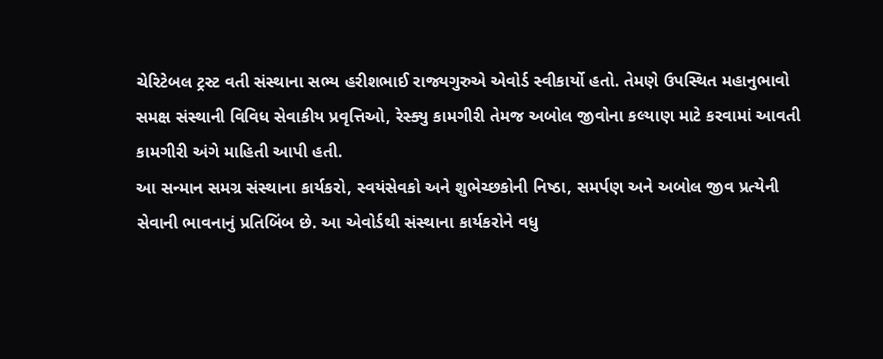ચેરિટેબલ ટ્રસ્ટ વતી સંસ્થાના સભ્ય હરીશભાઈ રાજ્યગુરુએ એવોર્ડ સ્વીકાર્યો હતો. તેમણે ઉપસ્થિત મહાનુભાવો સમક્ષ સંસ્થાની વિવિધ સેવાકીય પ્રવૃત્તિઓ, રેસ્ક્યુ કામગીરી તેમજ અબોલ જીવોના કલ્યાણ માટે કરવામાં આવતી કામગીરી અંગે માહિતી આપી હતી.
આ સન્માન સમગ્ર સંસ્થાના કાર્યકરો, સ્વયંસેવકો અને શુભેચ્છકોની નિષ્ઠા, સમર્પણ અને અબોલ જીવ પ્રત્યેની સેવાની ભાવનાનું પ્રતિબિંબ છે. આ એવોર્ડથી સંસ્થાના કાર્યકરોને વધુ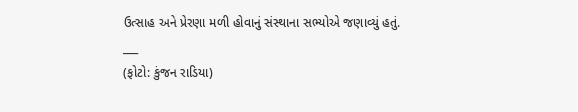ઉત્સાહ અને પ્રેરણા મળી હોવાનું સંસ્થાના સભ્યોએ જણાવ્યું હતું.
___
(ફોટો: કુંજન રાડિયા)